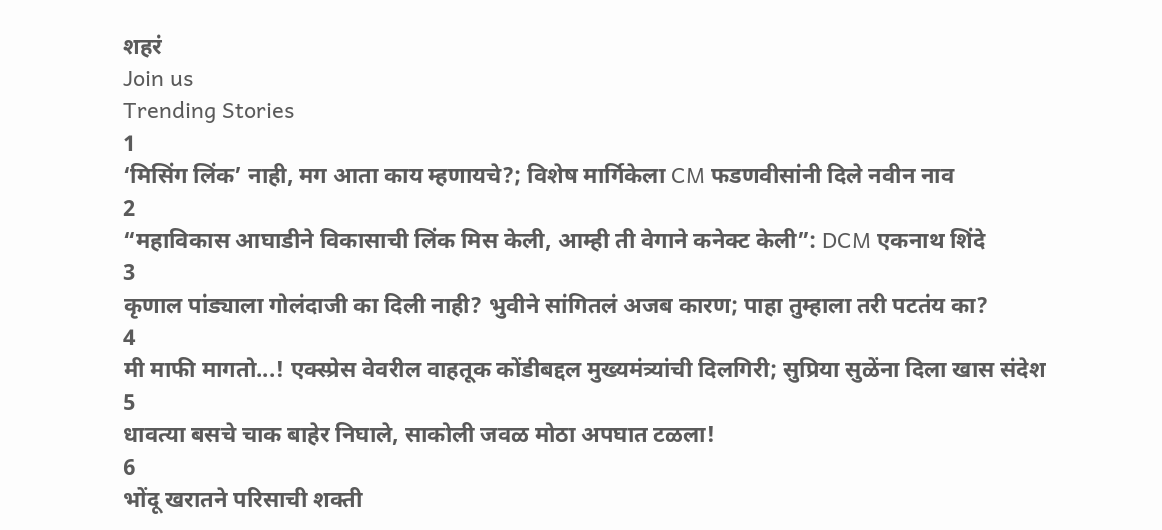शहरं
Join us
Trending Stories
1
‘मिसिंग लिंक’ नाही, मग आता काय म्हणायचे?; विशेष मार्गिकेला CM फडणवीसांनी दिले नवीन नाव
2
“महाविकास आघाडीने विकासाची लिंक मिस केली, आम्ही ती वेगाने कनेक्ट केली”: DCM एकनाथ शिंदे
3
कृणाल पांड्याला गोलंदाजी का दिली नाही? भुवीने सांगितलं अजब कारण; पाहा तुम्हाला तरी पटतंय का?
4
मी माफी मागतो...! एक्स्प्रेस वेवरील वाहतूक कोंडीबद्दल मुख्यमंत्र्यांची दिलगिरी; सुप्रिया सुळेंना दिला खास संदेश
5
धावत्या बसचे चाक बाहेर निघाले, साकोली जवळ मोठा अपघात टळला!
6
भोंदू खरातने परिसाची शक्ती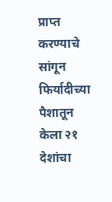प्राप्त करण्याचे सांगून फिर्यादीच्या पैशातून केला २१ देशांचा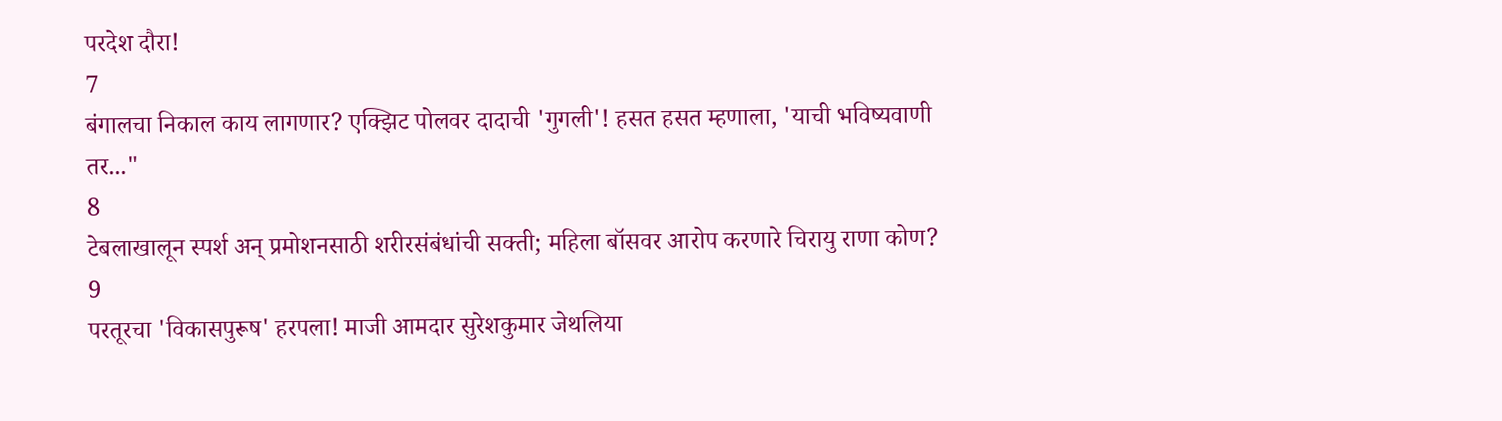परदेश दौरा!
7
बंगालचा निकाल काय लागणार? एक्झिट पोलवर दादाची 'गुगली'! हसत हसत म्हणाला, 'याची भविष्यवाणी तर..."
8
टेबलाखालून स्पर्श अन् प्रमोशनसाठी शरीरसंबंधांची सक्ती; महिला बॉसवर आरोप करणारे चिरायु राणा कोण?
9
परतूरचा 'विकासपुरूष' हरपला! माजी आमदार सुरेशकुमार जेथलिया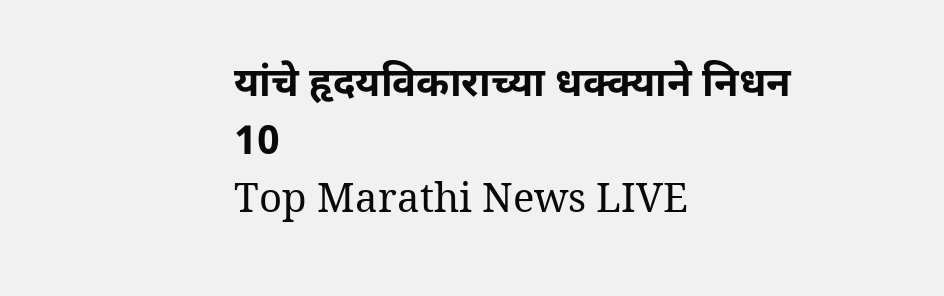यांचे हृदयविकाराच्या धक्क्याने निधन
10
Top Marathi News LIVE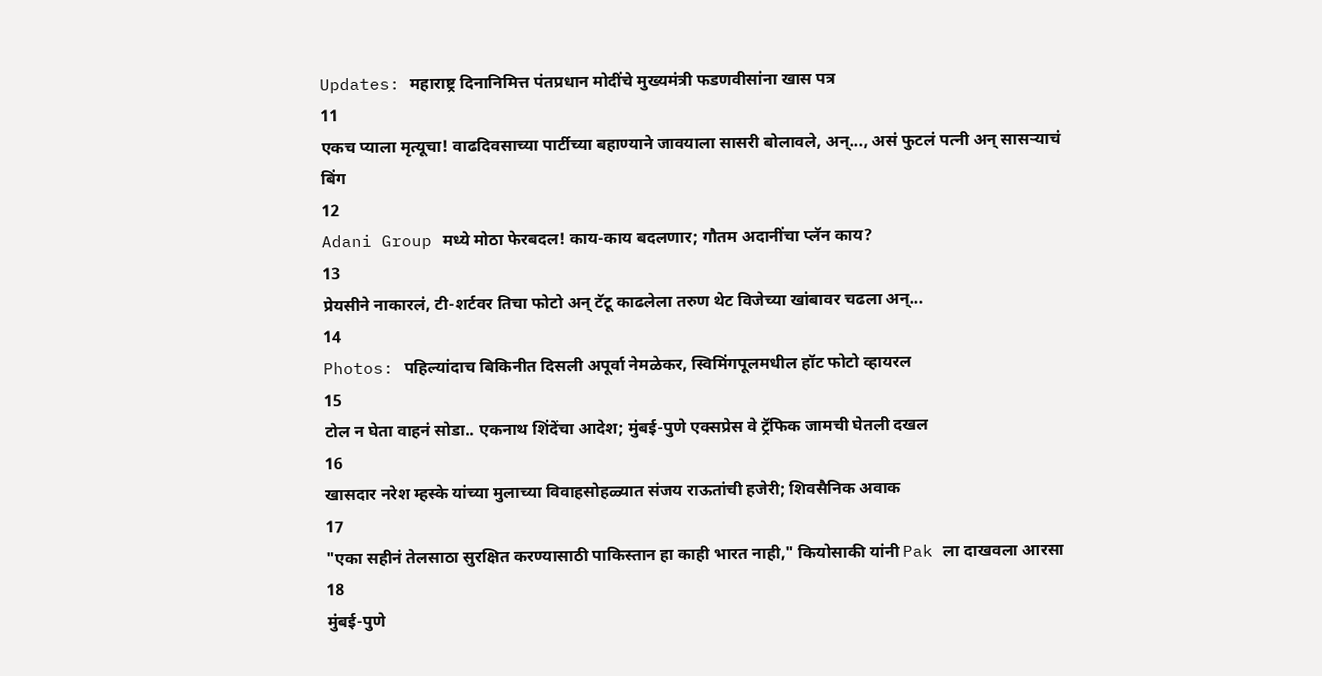Updates: महाराष्ट्र दिनानिमित्त पंतप्रधान मोदींचे मुख्यमंत्री फडणवीसांना खास पत्र
11
एकच प्याला मृत्यूचा! वाढदिवसाच्या पार्टीच्या बहाण्याने जावयाला सासरी बोलावले, अन्..., असं फुटलं पत्नी अन् सासऱ्याचं बिंग
12
Adani Group मध्ये मोठा फेरबदल! काय-काय बदलणार; गौतम अदानींचा प्लॅन काय?
13
प्रेयसीने नाकारलं, टी-शर्टवर तिचा फोटो अन् टॅटू काढलेला तरुण थेट विजेच्या खांबावर चढला अन्...
14
Photos: पहिल्यांदाच बिकिनीत दिसली अपूर्वा नेमळेकर, स्विमिंगपूलमधील हॉट फोटो व्हायरल
15
टोल न घेता वाहनं सोडा.. एकनाथ शिंदेंचा आदेश; मुंबई-पुणे एक्सप्रेस वे ट्रॅफिक जामची घेतली दखल
16
खासदार नरेश म्हस्के यांच्या मुलाच्या विवाहसोहळ्यात संजय राऊतांची हजेरी; शिवसैनिक अवाक
17
"एका सहीनं तेलसाठा सुरक्षित करण्यासाठी पाकिस्तान हा काही भारत नाही," कियोसाकी यांनी Pak ला दाखवला आरसा
18
मुंबई-पुणे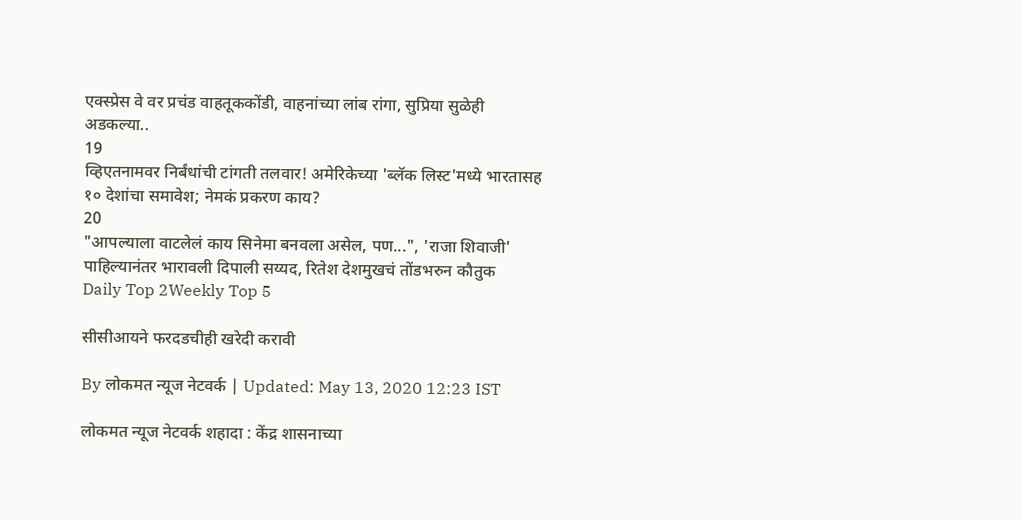एक्स्प्रेस वे वर प्रचंड वाहतूककोंडी, वाहनांच्या लांब रांगा, सुप्रिया सुळेही अडकल्या..
19
व्हिएतनामवर निर्बंधांची टांगती तलवार! अमेरिकेच्या 'ब्लॅक लिस्ट'मध्ये भारतासह १० देशांचा समावेश; नेमकं प्रकरण काय?
20
"आपल्याला वाटलेलं काय सिनेमा बनवला असेल, पण...", 'राजा शिवाजी' पाहिल्यानंतर भारावली दिपाली सय्यद, रितेश देशमुखचं तोंडभरुन कौतुक
Daily Top 2Weekly Top 5

सीसीआयने फरदडचीही खरेदी करावी

By लोकमत न्यूज नेटवर्क | Updated: May 13, 2020 12:23 IST

लोकमत न्यूज नेटवर्क शहादा : केंद्र शासनाच्या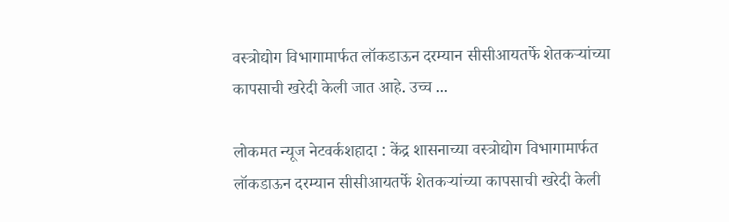वस्त्रोद्योग विभागामार्फत लॉकडाऊन दरम्यान सीसीआयतर्फे शेतकऱ्यांच्या कापसाची खरेदी केली जात आहे. उच्च ...

लोकमत न्यूज नेटवर्कशहादा : केंद्र शासनाच्या वस्त्रोद्योग विभागामार्फत लॉकडाऊन दरम्यान सीसीआयतर्फे शेतकऱ्यांच्या कापसाची खरेदी केली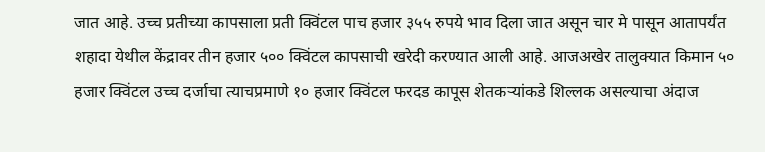जात आहे. उच्च प्रतीच्या कापसाला प्रती क्विंटल पाच हजार ३५५ रुपये भाव दिला जात असून चार मे पासून आतापर्यंत शहादा येथील केंद्रावर तीन हजार ५०० क्विंटल कापसाची खरेदी करण्यात आली आहे. आजअखेर तालुक्यात किमान ५० हजार क्विंटल उच्च दर्जाचा त्याचप्रमाणे १० हजार क्विंटल फरदड कापूस शेतकऱ्यांकडे शिल्लक असल्याचा अंदाज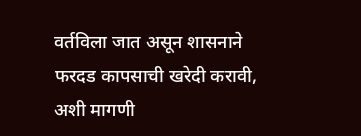वर्तविला जात असून शासनाने फरदड कापसाची खरेदी करावी, अशी मागणी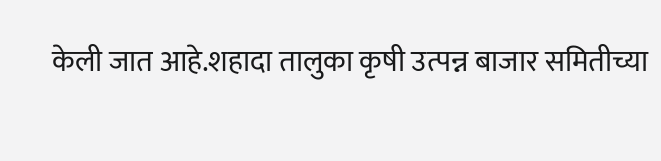केली जात आहे.शहादा तालुका कृषी उत्पन्न बाजार समितीच्या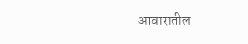आवारातील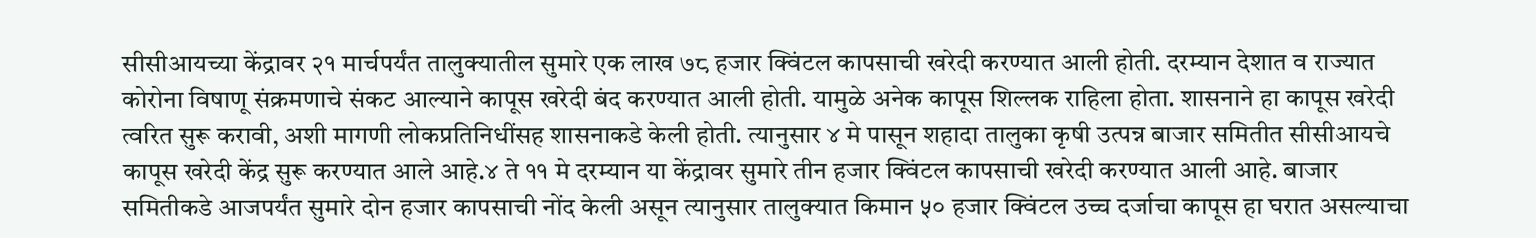सीसीआयच्या केंद्रावर २१ मार्चपर्यंत तालुक्यातील सुमारे एक लाख ७८ हजार क्विंटल कापसाची खरेदी करण्यात आली होती. दरम्यान देशात व राज्यात कोरोना विषाणू संक्रमणाचे संकट आल्याने कापूस खरेदी बंद करण्यात आली होती. यामुळे अनेक कापूस शिल्लक राहिला होता. शासनाने हा कापूस खरेदी त्वरित सुरू करावी, अशी मागणी लोकप्रतिनिधींसह शासनाकडे केली होती. त्यानुसार ४ मे पासून शहादा तालुका कृषी उत्पन्न बाजार समितीत सीसीआयचे कापूस खरेदी केंद्र सुरू करण्यात आले आहे.४ ते ११ मे दरम्यान या केंद्रावर सुमारे तीन हजार क्विंटल कापसाची खरेदी करण्यात आली आहे. बाजार समितीकडे आजपर्यंत सुमारे दोन हजार कापसाची नोंद केली असून त्यानुसार तालुक्यात किमान ५० हजार क्विंटल उच्च दर्जाचा कापूस हा घरात असल्याचा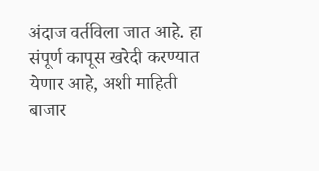अंदाज वर्तविला जात आहे. हा संपूर्ण कापूस खरेदी करण्यात येणार आहे, अशी माहिती बाजार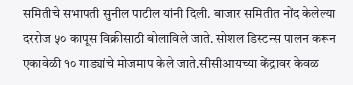समितीचे सभापती सुनील पाटील यांनी दिली. बाजार समितीत नोंद केलेल्या दररोज ५० कापूस विक्रीसाठी बोलाविले जाते. सोशल डिस्टन्स पालन करून एकावेळी १० गाड्यांचे मोजमाप केले जाते.सीसीआयच्या केंद्रावर केवळ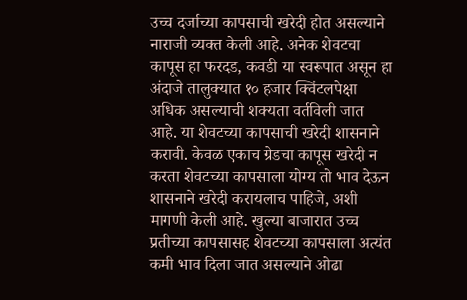उच्च दर्जाच्या कापसाची खरेदी होत असल्याने नाराजी व्यक्त केली आहे. अनेक शेवटचा कापूस हा फरदड, कवडी या स्वरूपात असून हा अंदाजे तालुक्यात १० हजार क्विंटलपेक्षा अधिक असल्याची शक्यता वर्तविली जात आहे. या शेवटच्या कापसाची खरेदी शासनाने करावी. केवळ एकाच ग्रेडचा कापूस खरेदी न करता शेवटच्या कापसाला योग्य तो भाव देऊन शासनाने खरेदी करायलाच पाहिजे, अशी मागणी केली आहे. खुल्या बाजारात उच्च प्रतीच्या कापसासह शेवटच्या कापसाला अत्यंत कमी भाव दिला जात असल्याने ओढा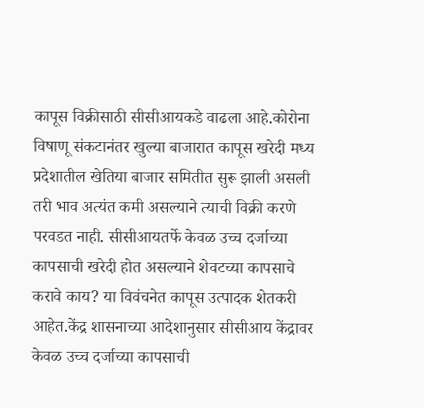कापूस विक्रीसाठी सीसीआयकडे वाढला आहे.कोरोना विषाणू संकटानंतर खुल्या बाजारात कापूस खरेदी मध्य प्रदेशातील खेतिया बाजार समितीत सुरू झाली असली तरी भाव अत्यंत कमी असल्याने त्याची विक्री करणे परवडत नाही. सीसीआयतर्फे केवळ उच्च दर्जाच्या कापसाची खरेदी होत असल्याने शेवटच्या कापसाचे करावे काय? या विवंचनेत कापूस उत्पादक शेतकरी आहेत.केंद्र शासनाच्या आदेशानुसार सीसीआय केंद्रावर केवळ उच्च दर्जाच्या कापसाची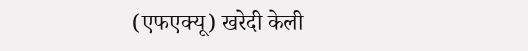(एफएक्यू) खरेदी केली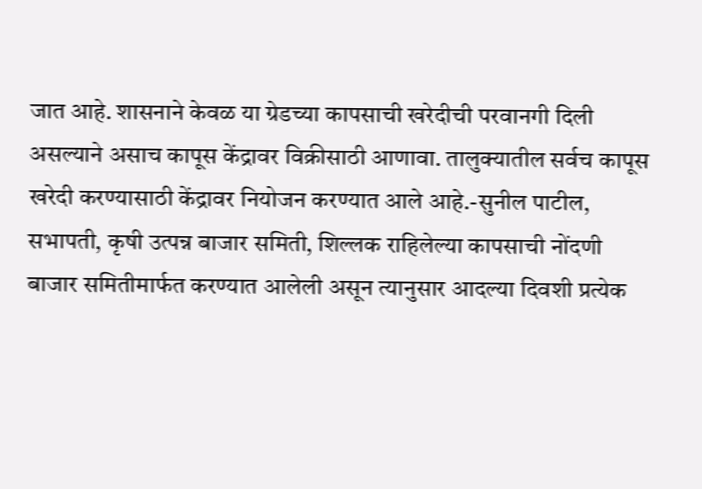जात आहे. शासनाने केवळ या ग्रेडच्या कापसाची खरेदीची परवानगी दिली असल्याने असाच कापूस केंद्रावर विक्रीसाठी आणावा. तालुक्यातील सर्वच कापूस खरेदी करण्यासाठी केंद्रावर नियोजन करण्यात आले आहे.-सुनील पाटील, सभापती, कृषी उत्पन्न बाजार समिती, शिल्लक राहिलेल्या कापसाची नोंदणी बाजार समितीमार्फत करण्यात आलेली असून त्यानुसार आदल्या दिवशी प्रत्येक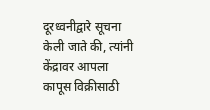दूरध्वनीद्वारे सूचना केली जाते की, त्यांनी केंद्रावर आपला कापूस विक्रीसाठी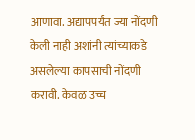आणावा. अद्यापपर्यंत ज्या नोंदणी केली नाही अशांनी त्यांच्याकडे असलेल्या कापसाची नोंदणी करावी. केवळ उच्च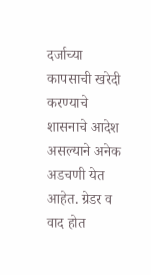दर्जाच्या कापसाची खरेदी करण्याचे शासनाचे आदेश असल्याने अनेक अडचणी येत आहेत. ग्रेडर व वाद होत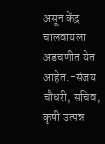असून केंद्र चालवायला अडचणीत येत आहेत.-संजय चौधरी, सचिव, कृषी उत्पन्न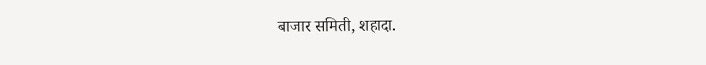बाजार समिती, शहादा.